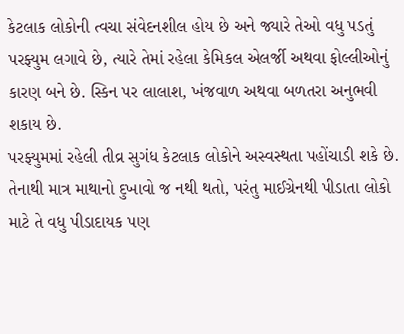કેટલાક લોકોની ત્વચા સંવેદનશીલ હોય છે અને જ્યારે તેઓ વધુ પડતું પરફ્યુમ લગાવે છે, ત્યારે તેમાં રહેલા કેમિકલ એલર્જી અથવા ફોલ્લીઓનું કારણ બને છે. સ્કિન પર લાલાશ, ખંજવાળ અથવા બળતરા અનુભવી શકાય છે.
પરફ્યુમમાં રહેલી તીવ્ર સુગંધ કેટલાક લોકોને અસ્વસ્થતા પહોંચાડી શકે છે. તેનાથી માત્ર માથાનો દુખાવો જ નથી થતો, પરંતુ માઈગ્રેનથી પીડાતા લોકો માટે તે વધુ પીડાદાયક પણ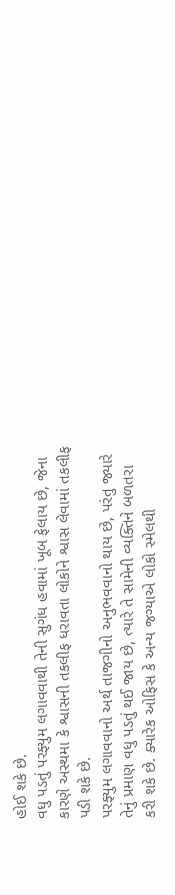હોઈ શકે છે.
વધુ પડતું પરફ્યુમ લગાવવાથી તેની સુગંધ હવામાં ખૂબ ફેલાય છે, જેના કારણે અસ્થમા કે શ્વાસની તકલીફ ધરાવતા લોકોને શ્વાસ લેવામાં તકલીફ પડી શકે છે.
પરફ્યુમ લગાવવાનો અર્થ તાજગીનો અનુભવવાનો થાય છે, પરંતુ જ્યારે તેનું પ્રમાણ વધુ પડતું થઈ જાય છે, ત્યારે તે સામેની વ્યક્તિને બળતરા કરી શકે છે. ક્યારેક ઓફિસ કે અન્ય જગ્યાએ લોકો સ્મેલથી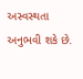અસ્વસ્થતા અનુભવી શકે છે.